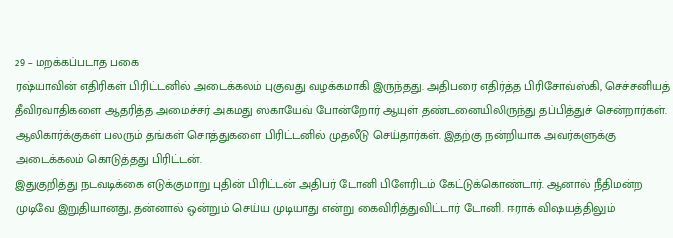29 – மறக்கப்படாத பகை
ரஷ்யாவின் எதிரிகள் பிரிட்டனில் அடைக்கலம் புகுவது வழக்கமாகி இருந்தது. அதிபரை எதிர்த்த பிரிசோவ்ஸ்கி, செச்சனியத் தீவிரவாதிகளை ஆதரித்த அமைச்சர் அகமது ஸகாயேவ் போன்றோர் ஆயுள் தண்டனையிலிருந்து தப்பித்துச் சென்றார்கள். ஆலிகார்க்குகள் பலரும் தங்கள் சொத்துகளை பிரிட்டனில் முதலீடு செய்தார்கள். இதற்கு நன்றியாக அவர்களுக்கு அடைக்கலம் கொடுத்தது பிரிட்டன்.
இதுகுறித்து நடவடிக்கை எடுக்குமாறு புதின் பிரிட்டன் அதிபர் டோனி பிளேரிடம் கேட்டுக்கொண்டார். ஆனால் நீதிமன்ற முடிவே இறுதியானது, தன்னால் ஒன்றும் செய்ய முடியாது என்று கைவிரித்துவிட்டார் டோனி. ஈராக் விஷயத்திலும்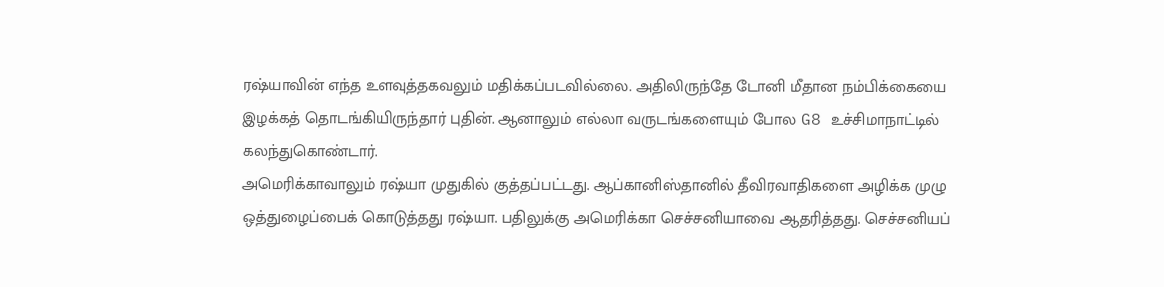ரஷ்யாவின் எந்த உளவுத்தகவலும் மதிக்கப்படவில்லை. அதிலிருந்தே டோனி மீதான நம்பிக்கையை இழக்கத் தொடங்கியிருந்தார் புதின். ஆனாலும் எல்லா வருடங்களையும் போல G8 உச்சிமாநாட்டில் கலந்துகொண்டார்.
அமெரிக்காவாலும் ரஷ்யா முதுகில் குத்தப்பட்டது. ஆப்கானிஸ்தானில் தீவிரவாதிகளை அழிக்க முழு ஒத்துழைப்பைக் கொடுத்தது ரஷ்யா. பதிலுக்கு அமெரிக்கா செச்சனியாவை ஆதரித்தது. செச்சனியப்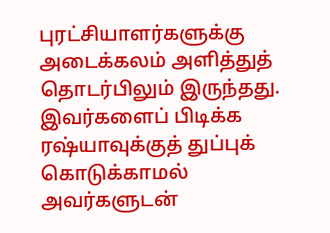புரட்சியாளர்களுக்கு அடைக்கலம் அளித்துத் தொடர்பிலும் இருந்தது. இவர்களைப் பிடிக்க ரஷ்யாவுக்குத் துப்புக் கொடுக்காமல் அவர்களுடன்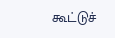கூட்டுச்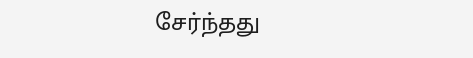சேர்ந்தது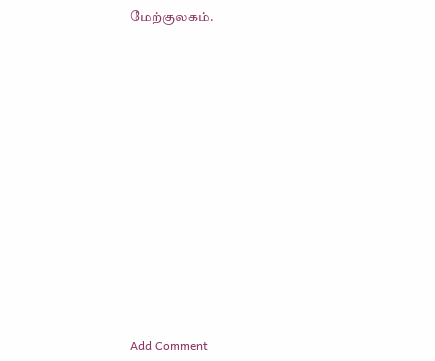மேற்குலகம்.















Add Comment